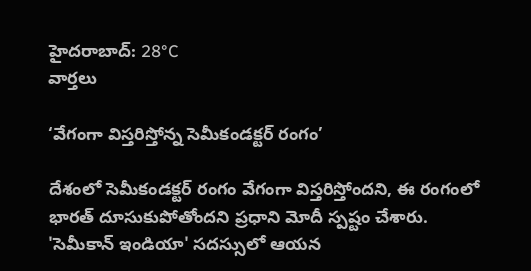హైదరాబాద్: 28°C
వార్తలు

‘వేగంగా విస్తరిస్తోన్న సెమీకండక్టర్ రంగం’

దేశంలో సెమీకండక్టర్ రంగం వేగంగా విస్తరిస్తోందని, ఈ రంగంలో భారత్ దూసుకుపోతోందని ప్రధాని మోదీ స్పష్టం చేశారు. 'సెమీకాన్ ఇండియా' సదస్సులో ఆయన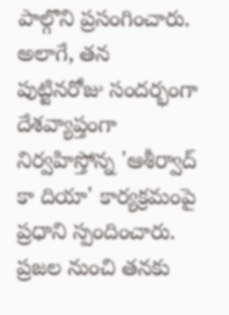పాల్గొని ప్రసంగించారు. అలాగే, తన పుట్టినరోజు సందర్భంగా దేశవ్యాప్తంగా నిర్వహిస్తోన్న 'ఆశీర్వాద్ కా దియా' కార్యక్రమంపై ప్రధాని స్పందించారు. ప్రజల నుంచి తనకు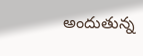అందుతున్న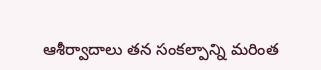ఆశీర్వాదాలు తన సంకల్పాన్ని మరింత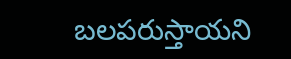బలపరుస్తాయని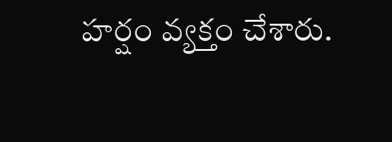హర్షం వ్యక్తం చేశారు.